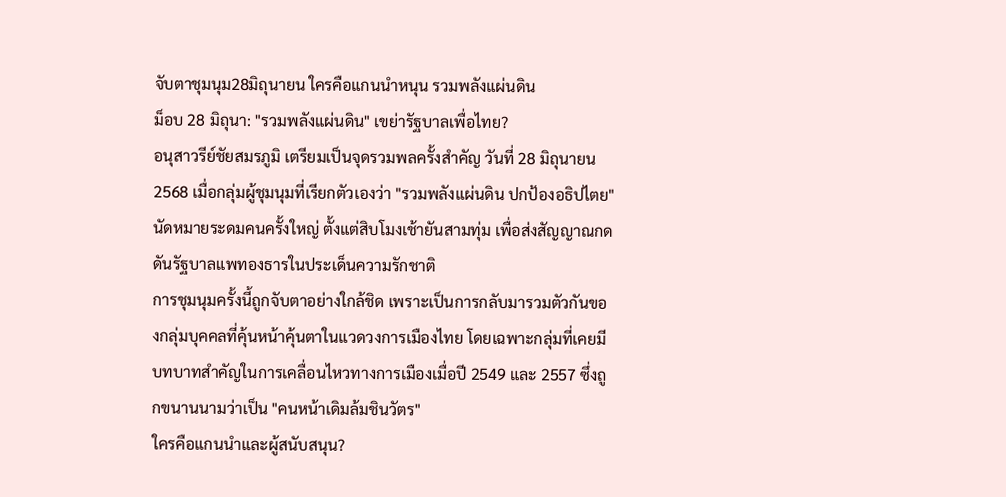จับตาชุมนุม28มิถุนายน ใครคือแกนนำหนุน รวมพลังแผ่นดิน
ม็อบ 28 มิถุนา: "รวมพลังแผ่นดิน" เขย่ารัฐบาลเพื่อไทย?
อนุสาวรีย์ชัยสมรภูมิ เตรียมเป็นจุดรวมพลครั้งสำคัญ วันที่ 28 มิถุนายน 2568 เมื่อกลุ่มผู้ชุมนุมที่เรียกตัวเองว่า "รวมพลังแผ่นดิน ปกป้องอธิปไตย" นัดหมายระดมคนครั้งใหญ่ ตั้งแต่สิบโมงเช้ายันสามทุ่ม เพื่อส่งสัญญาณกดดันรัฐบาลแพทองธารในประเด็นความรักชาติ
การชุมนุมครั้งนี้ถูกจับตาอย่างใกล้ชิด เพราะเป็นการกลับมารวมตัวกันของกลุ่มบุคคลที่คุ้นหน้าคุ้นตาในแวดวงการเมืองไทย โดยเฉพาะกลุ่มที่เคยมีบทบาทสำคัญในการเคลื่อนไหวทางการเมืองเมื่อปี 2549 และ 2557 ซึ่งถูกขนานนามว่าเป็น "คนหน้าเดิมล้มชินวัตร"
ใครคือแกนนำและผู้สนับสนุน?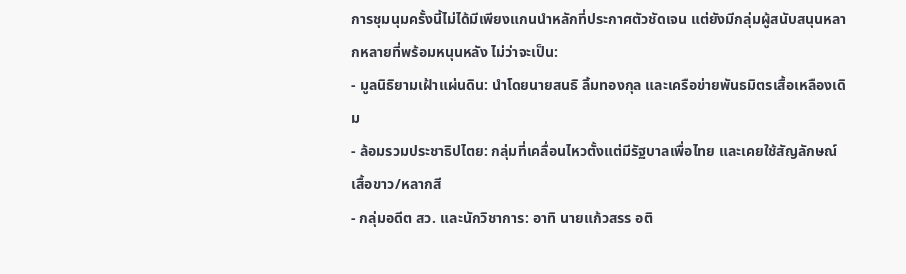การชุมนุมครั้งนี้ไม่ได้มีเพียงแกนนำหลักที่ประกาศตัวชัดเจน แต่ยังมีกลุ่มผู้สนับสนุนหลากหลายที่พร้อมหนุนหลัง ไม่ว่าจะเป็น:
- มูลนิธิยามเฝ้าแผ่นดิน: นำโดยนายสนธิ ลิ้มทองกุล และเครือข่ายพันธมิตรเสื้อเหลืองเดิม
- ล้อมรวมประชาธิปไตย: กลุ่มที่เคลื่อนไหวตั้งแต่มีรัฐบาลเพื่อไทย และเคยใช้สัญลักษณ์เสื้อขาว/หลากสี
- กลุ่มอดีต สว. และนักวิชาการ: อาทิ นายแก้วสรร อติ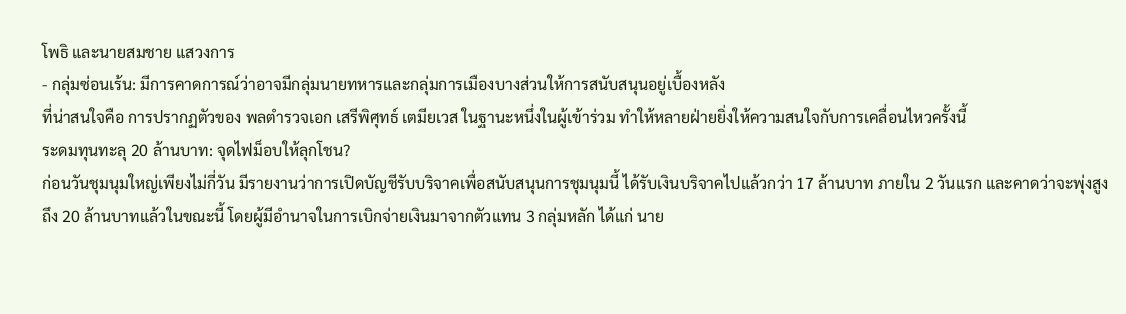โพธิ และนายสมชาย แสวงการ
- กลุ่มซ่อนเร้น: มีการคาดการณ์ว่าอาจมีกลุ่มนายทหารและกลุ่มการเมืองบางส่วนให้การสนับสนุนอยู่เบื้องหลัง
ที่น่าสนใจคือ การปรากฏตัวของ พลตำรวจเอก เสรีพิศุทธ์ เตมียเวส ในฐานะหนึ่งในผู้เข้าร่วม ทำให้หลายฝ่ายยิ่งให้ความสนใจกับการเคลื่อนไหวครั้งนี้
ระดมทุนทะลุ 20 ล้านบาท: จุดไฟม็อบให้ลุกโชน?
ก่อนวันชุมนุมใหญ่เพียงไม่กี่วัน มีรายงานว่าการเปิดบัญชีรับบริจาคเพื่อสนับสนุนการชุมนุมนี้ ได้รับเงินบริจาคไปแล้วกว่า 17 ล้านบาท ภายใน 2 วันแรก และคาดว่าจะพุ่งสูงถึง 20 ล้านบาทแล้วในขณะนี้ โดยผู้มีอำนาจในการเบิกจ่ายเงินมาจากตัวแทน 3 กลุ่มหลัก ได้แก่ นาย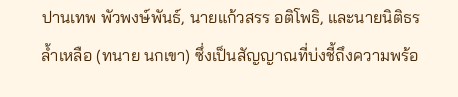ปานเทพ พัวพงษ์พันธ์, นายแก้วสรร อติโพธิ, และนายนิติธร ล้ำเหลือ (ทนาย นกเขา) ซึ่งเป็นสัญญาณที่บ่งชี้ถึงความพร้อ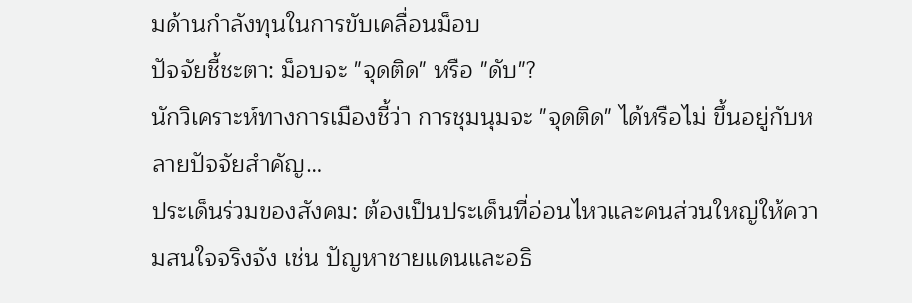มด้านกำลังทุนในการขับเคลื่อนม็อบ
ปัจจัยชี้ชะตา: ม็อบจะ "จุดติด" หรือ "ดับ"?
นักวิเคราะห์ทางการเมืองชี้ว่า การชุมนุมจะ "จุดติด" ได้หรือไม่ ขึ้นอยู่กับหลายปัจจัยสำคัญ…
ประเด็นร่วมของสังคม: ต้องเป็นประเด็นที่อ่อนไหวและคนส่วนใหญ่ให้ความสนใจจริงจัง เช่น ปัญหาชายแดนและอธิ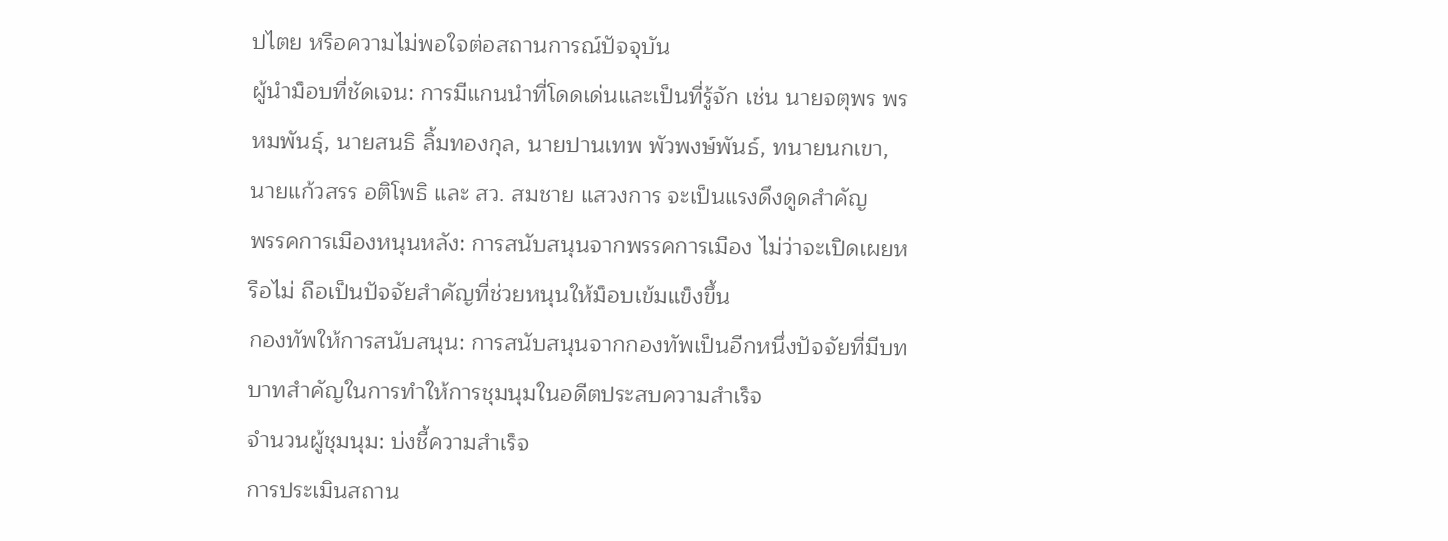ปไตย หรือความไม่พอใจต่อสถานการณ์ปัจจุบัน
ผู้นำม็อบที่ชัดเจน: การมีแกนนำที่โดดเด่นและเป็นที่รู้จัก เช่น นายจตุพร พรหมพันธุ์, นายสนธิ ลิ้มทองกุล, นายปานเทพ พัวพงษ์พันธ์, ทนายนกเขา, นายแก้วสรร อติโพธิ และ สว. สมชาย แสวงการ จะเป็นแรงดึงดูดสำคัญ
พรรคการเมืองหนุนหลัง: การสนับสนุนจากพรรคการเมือง ไม่ว่าจะเปิดเผยหรือไม่ ถือเป็นปัจจัยสำคัญที่ช่วยหนุนให้ม็อบเข้มแข็งขึ้น
กองทัพให้การสนับสนุน: การสนับสนุนจากกองทัพเป็นอีกหนึ่งปัจจัยที่มีบทบาทสำคัญในการทำให้การชุมนุมในอดีตประสบความสำเร็จ
จำนวนผู้ชุมนุม: บ่งชี้ความสำเร็จ
การประเมินสถาน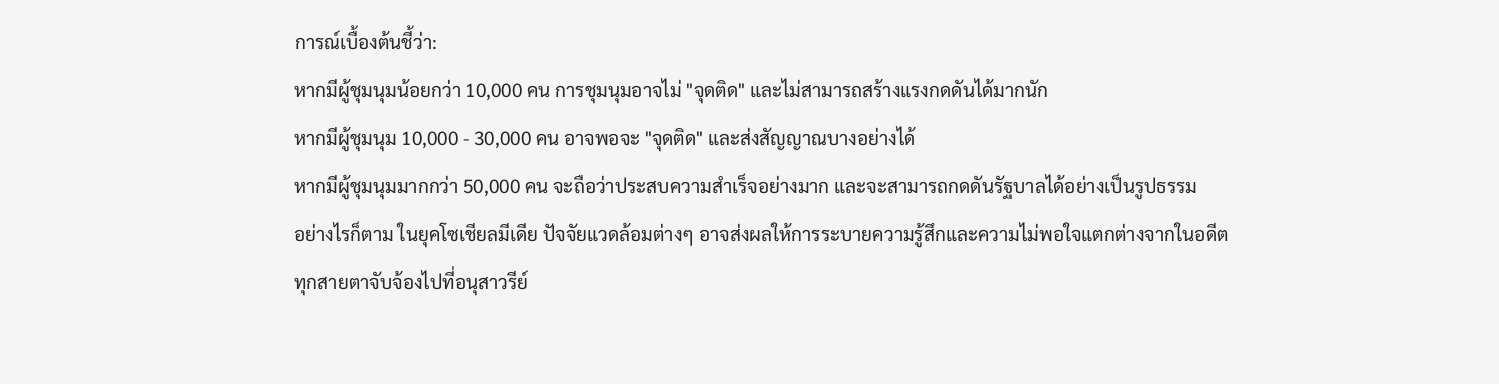การณ์เบื้องต้นชี้ว่า:
หากมีผู้ชุมนุมน้อยกว่า 10,000 คน การชุมนุมอาจไม่ "จุดติด" และไม่สามารถสร้างแรงกดดันได้มากนัก
หากมีผู้ชุมนุม 10,000 - 30,000 คน อาจพอจะ "จุดติด" และส่งสัญญาณบางอย่างได้
หากมีผู้ชุมนุมมากกว่า 50,000 คน จะถือว่าประสบความสำเร็จอย่างมาก และจะสามารถกดดันรัฐบาลได้อย่างเป็นรูปธรรม
อย่างไรก็ตาม ในยุคโซเชียลมีเดีย ปัจจัยแวดล้อมต่างๆ อาจส่งผลให้การระบายความรู้สึกและความไม่พอใจแตกต่างจากในอดีต
ทุกสายตาจับจ้องไปที่อนุสาวรีย์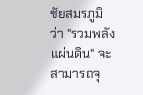ชัยสมรภูมิว่า "รวมพลังแผ่นดิน" จะสามารถจุ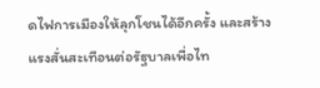ดไฟการเมืองให้ลุกโชนได้อีกครั้ง และสร้างแรงสั่นสะเทือนต่อรัฐบาลเพื่อไท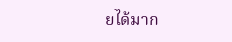ยได้มาก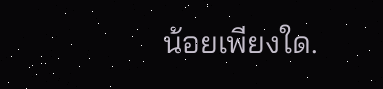น้อยเพียงใด.